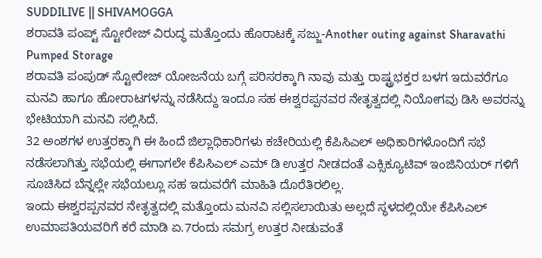SUDDILIVE || SHIVAMOGGA
ಶರಾವತಿ ಪಂಪ್ಟ್ ಸ್ಟೋರೇಜ್ ವಿರುದ್ಧ ಮತ್ತೊಂದು ಹೊರಾಟಕ್ಕೆ ಸಜ್ಜು-Another outing against Sharavathi Pumped Storage
ಶರಾವತಿ ಪಂಪುಡ್ ಸ್ಟೋರೇಜ್ ಯೋಜನೆಯ ಬಗ್ಗೆ ಪರಿಸರಕ್ಕಾಗಿ ನಾವು ಮತ್ತು ರಾಷ್ಟ್ರಭಕ್ತರ ಬಳಗ ಇದುವರೆಗೂ ಮನವಿ ಹಾಗೂ ಹೋರಾಟಗಳನ್ನು ನಡೆಸಿದ್ದು ಇಂದೂ ಸಹ ಈಶ್ವರಪ್ಪನವರ ನೇತೃತ್ವದಲ್ಲಿ ನಿಯೋಗವು ಡಿಸಿ ಅವರನ್ನು ಭೇಟಿಯಾಗಿ ಮನವಿ ಸಲ್ಲಿಸಿದೆ.
32 ಅಂಶಗಳ ಉತ್ತರಕ್ಕಾಗಿ ಈ ಹಿಂದೆ ಜಿಲ್ಲಾಧಿಕಾರಿಗಳು ಕಚೇರಿಯಲ್ಲಿ ಕೆಪಿಸಿಎಲ್ ಅಧಿಕಾರಿಗಳೊಂದಿಗೆ ಸಭೆ ನಡೆಸಲಾಗಿತ್ತು ಸಭೆಯಲ್ಲಿ ಈಗಾಗಲೇ ಕೆಪಿಸಿಎಲ್ ಎಮ್ ಡಿ ಉತ್ತರ ನೀಡದಂತೆ ಎಕ್ಸಿಕ್ಯೂಟಿವ್ ಇಂಜಿನಿಯರ್ ಗಳಿಗೆ ಸೂಚಿಸಿದ ಬೆನ್ನಲ್ಲೇ ಸಭೆಯಲ್ಲೂ ಸಹ ಇದುವರೆಗೆ ಮಾಹಿತಿ ದೊರೆತಿರಲಿಲ್ಲ.
ಇಂದು ಈಶ್ವರಪ್ಪನವರ ನೇತೃತ್ವದಲ್ಲಿ ಮತ್ತೊಂದು ಮನವಿ ಸಲ್ಲಿಸಲಾಯಿತು ಅಲ್ಲದೆ ಸ್ಥಳದಲ್ಲಿಯೇ ಕೆಪಿಸಿಎಲ್ ಉಮಾಪತಿಯವರಿಗೆ ಕರೆ ಮಾಡಿ ಏ.7ರಂದು ಸಮಗ್ರ ಉತ್ತರ ನೀಡುವಂತೆ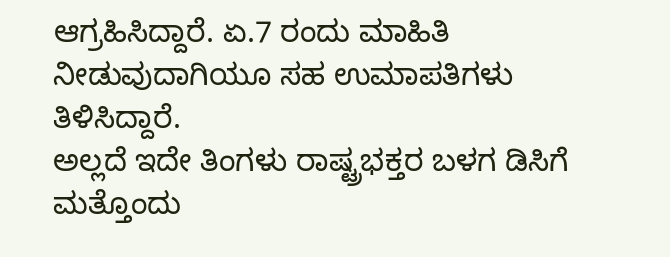ಆಗ್ರಹಿಸಿದ್ದಾರೆ. ಏ.7 ರಂದು ಮಾಹಿತಿ ನೀಡುವುದಾಗಿಯೂ ಸಹ ಉಮಾಪತಿಗಳು ತಿಳಿಸಿದ್ದಾರೆ.
ಅಲ್ಲದೆ ಇದೇ ತಿಂಗಳು ರಾಷ್ಟ್ರಭಕ್ತರ ಬಳಗ ಡಿಸಿಗೆ ಮತ್ತೊಂದು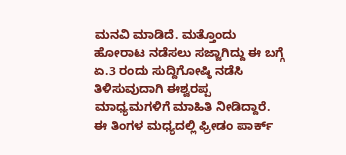ಮನವಿ ಮಾಡಿದೆ. ಮತ್ತೊಂದು ಹೋರಾಟ ನಡೆಸಲು ಸಜ್ಜಾಗಿದ್ದು ಈ ಬಗ್ಗೆ ಏ.3 ರಂದು ಸುದ್ದಿಗೋಷ್ಠಿ ನಡೆಸಿ ತಿಳಿಸುವುದಾಗಿ ಈಶ್ವರಪ್ಪ ಮಾಧ್ಯಮಗಳಿಗೆ ಮಾಹಿತಿ ನೀಡಿದ್ದಾರೆ. ಈ ತಿಂಗಳ ಮಧ್ಯದಲ್ಲಿ ಫ್ರೀಡಂ ಪಾರ್ಕ್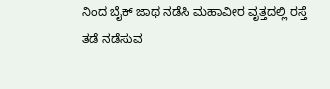ನಿಂದ ಬೈಕ್ ಜಾಥ ನಡೆಸಿ ಮಹಾವೀರ ವೃತ್ತದಲ್ಲಿ ರಸ್ತೆ ತಡೆ ನಡೆಸುವ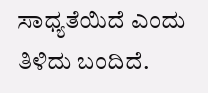ಸಾಧ್ಯತೆಯಿದೆ ಎಂದು ತಿಳಿದು ಬಂದಿದೆ.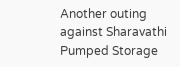Another outing against Sharavathi Pumped Storage